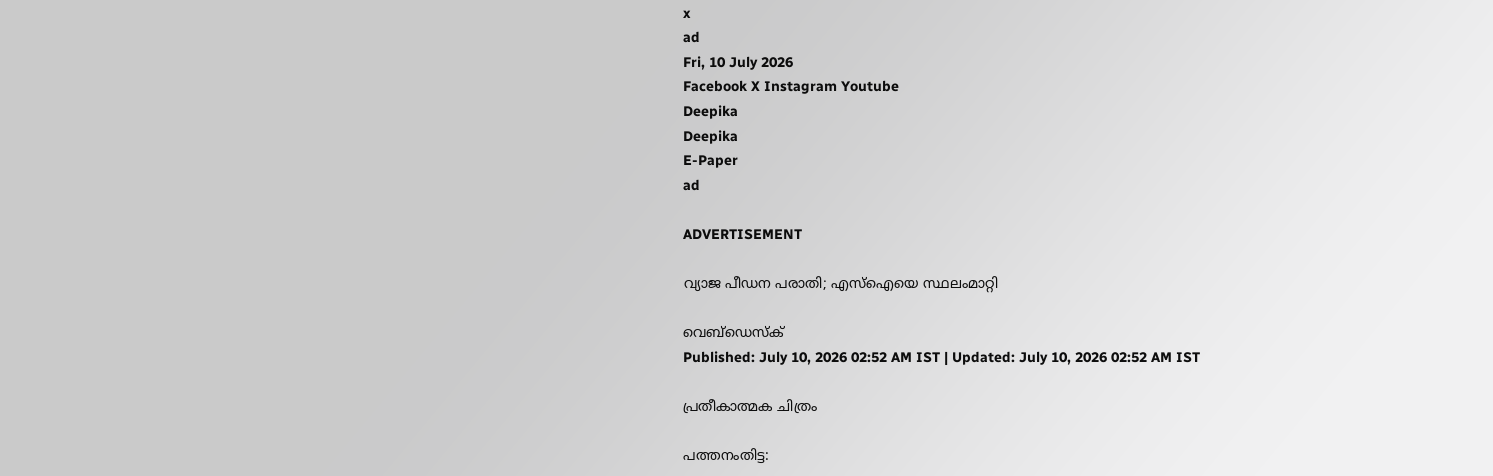x
ad
Fri, 10 July 2026
Facebook X Instagram Youtube
Deepika
Deepika
E-Paper
ad

ADVERTISEMENT

വ്യാജ പീഡന പരാതി; എസ്ഐയെ സ്ഥലംമാറ്റി

വെബ്ഡെസ്ക്
Published: July 10, 2026 02:52 AM IST | Updated: July 10, 2026 02:52 AM IST

പ്രതീകാത്മക ചിത്രം

പത്തനംതിട്ട: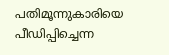പതിമൂന്നുകാരിയെ പീഡിപ്പിച്ചെന്ന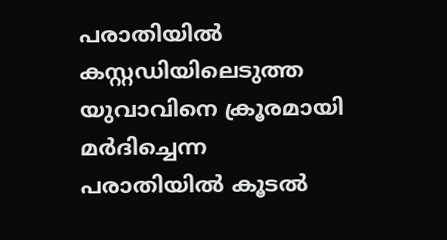പരാതിയിൽ കസ്റ്റഡിയിലെടുത്ത യുവാവിനെ ക്രൂരമായി മർദിച്ചെന്ന പരാതിയിൽ കൂടൽ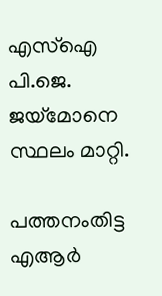എസ്ഐ പി.ജെ. ജയ്മോനെ സ്ഥലം മാറ്റി.

പത്തനംതിട്ട എആർ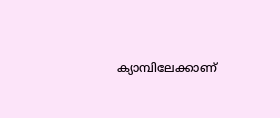ക്യാമ്പിലേക്കാണ്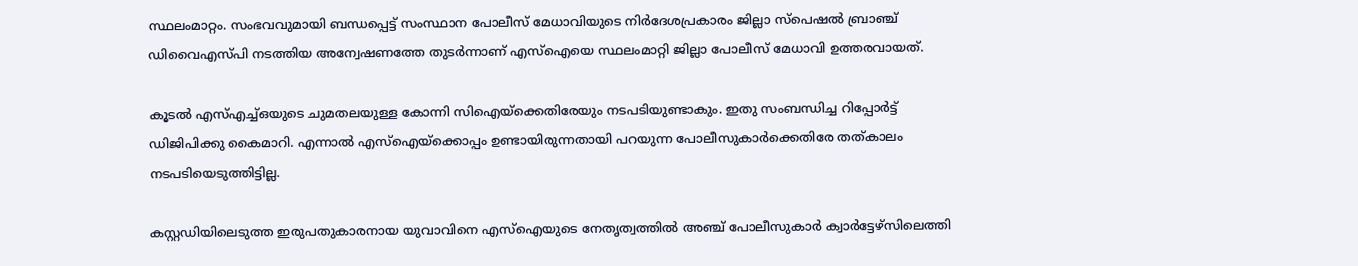സ്ഥലംമാറ്റം. സംഭവവുമായി ബന്ധപ്പെട്ട് സംസ്ഥാന പോലീസ് മേധാവിയുടെ നിർദേശപ്രകാരം ജില്ലാ സ്പെഷൽ ബ്രാഞ്ച് ഡിവൈഎസ്പി നടത്തിയ അന്വേഷണത്തേ തുടർന്നാണ് എസ്ഐയെ സ്ഥലംമാറ്റി ജില്ലാ പോലീസ് മേധാവി ഉത്തരവായത്.

കൂടൽ എസ്എച്ച്ഒയുടെ ചുമതലയുള്ള കോന്നി സിഐയ്ക്കെതിരേയും നടപടിയുണ്ടാകും. ഇതു സംബന്ധിച്ച റിപ്പോർട്ട് ഡിജിപിക്കു കൈമാറി. എന്നാൽ എസ്ഐയ്ക്കൊപ്പം ഉണ്ടായിരുന്നതായി പറയുന്ന പോലീസുകാർക്കെതിരേ തത്കാലം നടപടിയെടുത്തിട്ടില്ല.

കസ്റ്റഡിയിലെടുത്ത ഇരുപതുകാരനായ യുവാവിനെ എസ്ഐയുടെ നേതൃത്വത്തിൽ അഞ്ച് പോലീസുകാർ ക്വാർട്ടേഴ്സിലെത്തി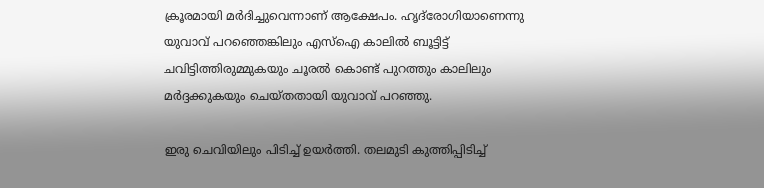ക്രൂരമായി മർദിച്ചുവെന്നാണ് ആക്ഷേപം. ഹൃദ്‌രോഗിയാണെന്നു യുവാവ് പറഞ്ഞെങ്കിലും എസ്ഐ കാലിൽ ബൂട്ടിട്ട് ചവിട്ടിത്തിരുമ്മുകയും ചൂരൽ കൊണ്ട് പുറത്തും കാലിലും മർദ്ദക്കുകയും ചെയ്തതായി യുവാവ് പറഞ്ഞു.

ഇരു ചെവിയിലും പിടിച്ച് ഉയർത്തി. തലമുടി കുത്തിപ്പിടിച്ച്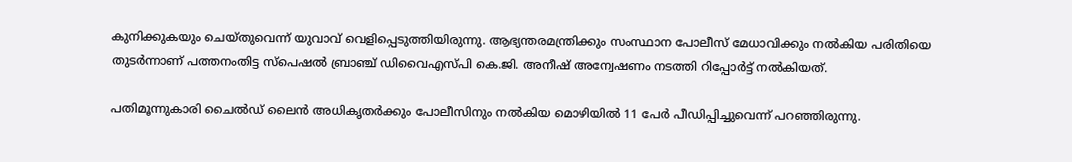കുനിക്കുകയും ചെയ്തുവെന്ന് യുവാവ് വെളിപ്പെടുത്തിയിരുന്നു. ആഭ്യന്തരമന്ത്രിക്കും സംസ്ഥാന പോലീസ് മേധാവിക്കും നൽകിയ പരിതിയെ തുടർന്നാണ് പത്തനംതിട്ട സ്പെഷൽ ബ്രാഞ്ച് ഡിവൈഎസ്പി കെ.ജി. അനീഷ് അന്വേഷണം നടത്തി റിപ്പോർട്ട് നൽകിയത്.

പതിമൂന്നുകാരി ചൈൽഡ് ലൈൻ അധികൃതർക്കും പോലീസിനും നൽകിയ മൊഴിയിൽ 11 പേർ പീഡിപ്പിച്ചുവെന്ന് പറഞ്ഞിരുന്നു.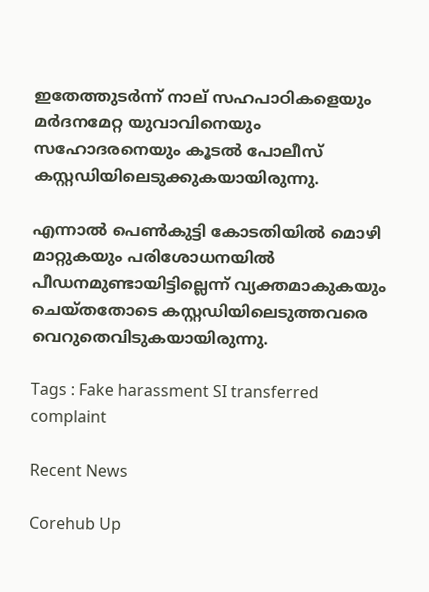ഇതേത്തുടർന്ന് നാല് സഹപാഠികളെയും മർദനമേറ്റ യുവാവിനെയും സഹോദരനെയും കൂടൽ പോലീസ് കസ്റ്റഡിയിലെടുക്കുകയായിരുന്നു.

എന്നാൽ പെൺകുട്ടി കോടതിയിൽ മൊഴി മാറ്റുകയും പരിശോധനയിൽ പീഡനമുണ്ടായിട്ടില്ലെന്ന് വ്യക്തമാകുകയും ചെയ്തതോടെ കസ്റ്റഡിയിലെടുത്തവരെ വെറുതെവിടുകയായിരുന്നു.

Tags : Fake harassment SI transferred complaint

Recent News

Corehub Up